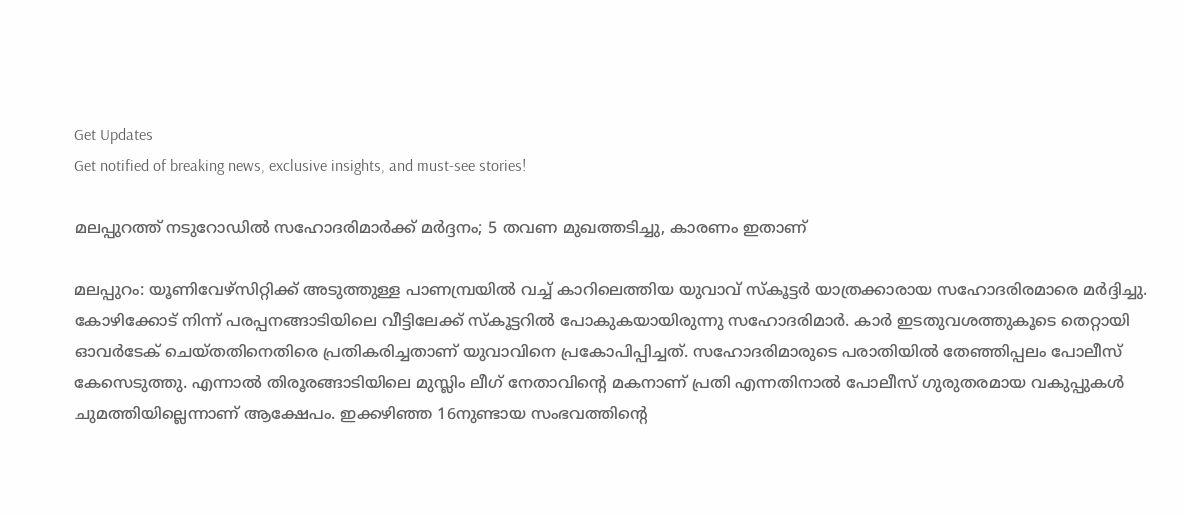Get Updates
Get notified of breaking news, exclusive insights, and must-see stories!

മലപ്പുറത്ത് നടുറോഡില്‍ സഹോദരിമാര്‍ക്ക് മര്‍ദ്ദനം; 5 തവണ മുഖത്തടിച്ചു, കാരണം ഇതാണ്

മലപ്പുറം: യൂണിവേഴ്‌സിറ്റിക്ക് അടുത്തുള്ള പാണമ്പ്രയില്‍ വച്ച് കാറിലെത്തിയ യുവാവ് സ്‌കൂട്ടര്‍ യാത്രക്കാരായ സഹോദരിരമാരെ മര്‍ദ്ദിച്ചു. കോഴിക്കോട് നിന്ന് പരപ്പനങ്ങാടിയിലെ വീട്ടിലേക്ക് സ്‌കൂട്ടറില്‍ പോകുകയായിരുന്നു സഹോദരിമാര്‍. കാര്‍ ഇടതുവശത്തുകൂടെ തെറ്റായി ഓവര്‍ടേക് ചെയ്തതിനെതിരെ പ്രതികരിച്ചതാണ് യുവാവിനെ പ്രകോപിപ്പിച്ചത്. സഹോദരിമാരുടെ പരാതിയില്‍ തേഞ്ഞിപ്പലം പോലീസ് കേസെടുത്തു. എന്നാല്‍ തിരൂരങ്ങാടിയിലെ മുസ്ലിം ലീഗ് നേതാവിന്റെ മകനാണ് പ്രതി എന്നതിനാല്‍ പോലീസ് ഗുരുതരമായ വകുപ്പുകള്‍ ചുമത്തിയില്ലെന്നാണ് ആക്ഷേപം. ഇക്കഴിഞ്ഞ 16നുണ്ടായ സംഭവത്തിന്റെ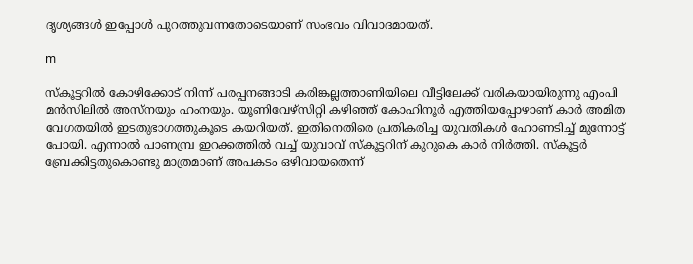ദൃശ്യങ്ങള്‍ ഇപ്പോള്‍ പുറത്തുവന്നതോടെയാണ് സംഭവം വിവാദമായത്.

m

സ്‌കൂട്ടറില്‍ കോഴിക്കോട് നിന്ന് പരപ്പനങ്ങാടി കരിങ്കല്ലത്താണിയിലെ വീട്ടിലേക്ക് വരികയായിരുന്നു എംപി മന്‍സിലില്‍ അസ്‌നയും ഹംനയും. യൂണിവേഴ്‌സിറ്റി കഴിഞ്ഞ് കോഹിനൂര്‍ എത്തിയപ്പോഴാണ് കാര്‍ അമിത വേഗതയില്‍ ഇടതുഭാഗത്തുകൂടെ കയറിയത്. ഇതിനെതിരെ പ്രതികരിച്ച യുവതികള്‍ ഹോണടിച്ച് മുന്നോട്ട് പോയി. എന്നാല്‍ പാണമ്പ്ര ഇറക്കത്തില്‍ വച്ച് യുവാവ് സ്‌കൂട്ടറിന് കുറുകെ കാര്‍ നിര്‍ത്തി. സ്‌കൂട്ടര്‍ ബ്രേക്കിട്ടതുകൊണ്ടു മാത്രമാണ് അപകടം ഒഴിവായതെന്ന്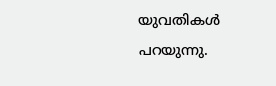യുവതികള്‍ പറയുന്നു.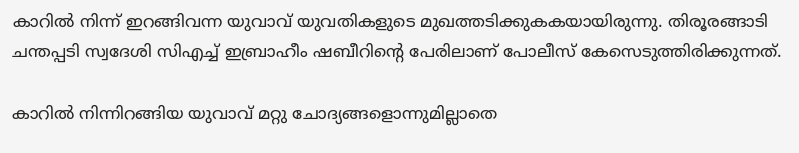കാറില്‍ നിന്ന് ഇറങ്ങിവന്ന യുവാവ് യുവതികളുടെ മുഖത്തടിക്കുകകയായിരുന്നു. തിരൂരങ്ങാടി ചന്തപ്പടി സ്വദേശി സിഎച്ച് ഇബ്രാഹീം ഷബീറിന്റെ പേരിലാണ് പോലീസ് കേസെടുത്തിരിക്കുന്നത്.

കാറില്‍ നിന്നിറങ്ങിയ യുവാവ് മറ്റു ചോദ്യങ്ങളൊന്നുമില്ലാതെ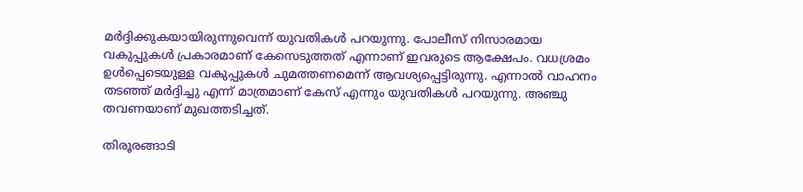മര്‍ദ്ദിക്കുകയായിരുന്നുവെന്ന് യുവതികള്‍ പറയുന്നു. പോലീസ് നിസാരമായ വകുപ്പുകള്‍ പ്രകാരമാണ് കേസെടുത്തത് എന്നാണ് ഇവരുടെ ആക്ഷേപം. വധശ്രമം ഉള്‍പ്പെടെയുള്ള വകുപ്പുകള്‍ ചുമത്തണമെന്ന് ആവശ്യപ്പെട്ടിരുന്നു. എന്നാല്‍ വാഹനം തടഞ്ഞ് മര്‍ദ്ദിച്ചു എന്ന് മാത്രമാണ് കേസ് എന്നും യുവതികള്‍ പറയുന്നു. അഞ്ചു തവണയാണ് മുഖത്തടിച്ചത്.

തിരൂരങ്ങാടി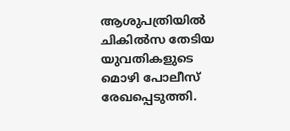ആശുപത്രിയില്‍ ചികില്‍സ തേടിയ യുവതികളുടെ മൊഴി പോലീസ് രേഖപ്പെടുത്തി.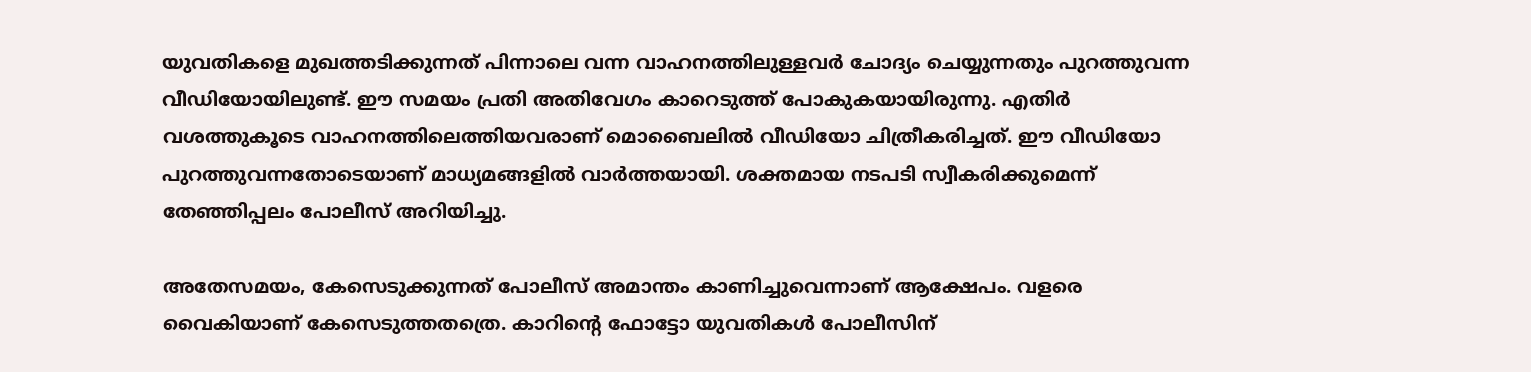യുവതികളെ മുഖത്തടിക്കുന്നത് പിന്നാലെ വന്ന വാഹനത്തിലുള്ളവര്‍ ചോദ്യം ചെയ്യുന്നതും പുറത്തുവന്ന വീഡിയോയിലുണ്ട്. ഈ സമയം പ്രതി അതിവേഗം കാറെടുത്ത് പോകുകയായിരുന്നു. എതിര്‍ വശത്തുകൂടെ വാഹനത്തിലെത്തിയവരാണ് മൊബൈലില്‍ വീഡിയോ ചിത്രീകരിച്ചത്. ഈ വീഡിയോ പുറത്തുവന്നതോടെയാണ് മാധ്യമങ്ങളില്‍ വാര്‍ത്തയായി. ശക്തമായ നടപടി സ്വീകരിക്കുമെന്ന് തേഞ്ഞിപ്പലം പോലീസ് അറിയിച്ചു.

അതേസമയം, കേസെടുക്കുന്നത് പോലീസ് അമാന്തം കാണിച്ചുവെന്നാണ് ആക്ഷേപം. വളരെ വൈകിയാണ് കേസെടുത്തതത്രെ. കാറിന്റെ ഫോട്ടോ യുവതികള്‍ പോലീസിന്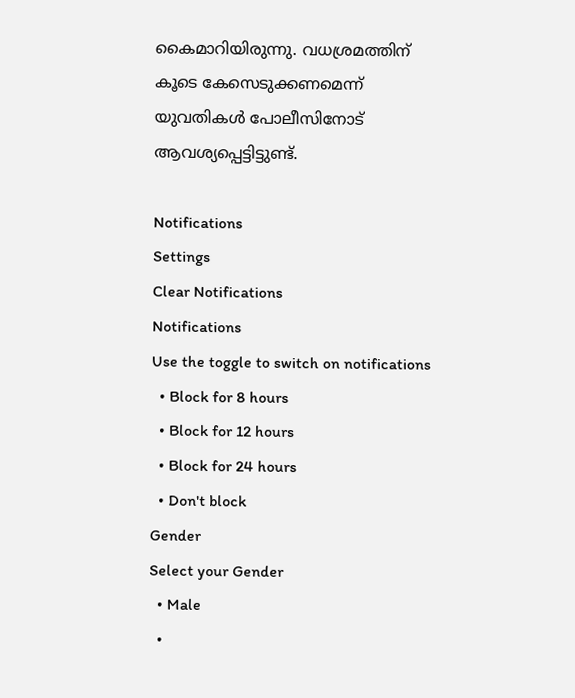കൈമാറിയിരുന്നു. വധശ്രമത്തിന് കൂടെ കേസെടുക്കണമെന്ന് യുവതികള്‍ പോലീസിനോട് ആവശ്യപ്പെട്ടിട്ടുണ്ട്.

Notifications
Settings
Clear Notifications
Notifications
Use the toggle to switch on notifications
  • Block for 8 hours
  • Block for 12 hours
  • Block for 24 hours
  • Don't block
Gender
Select your Gender
  • Male
  •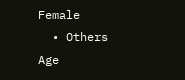Female
  • Others
Age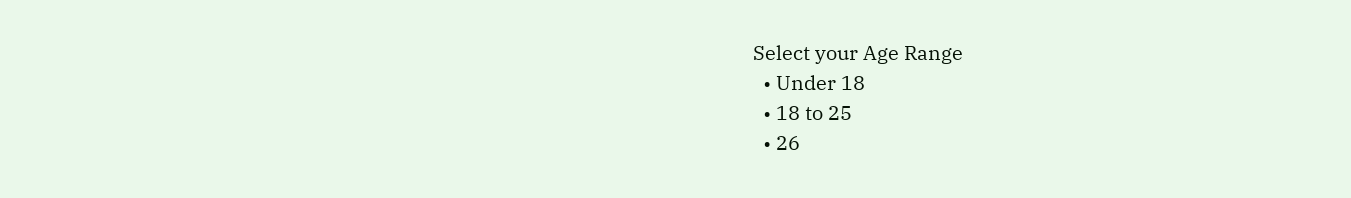Select your Age Range
  • Under 18
  • 18 to 25
  • 26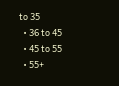to 35
  • 36 to 45
  • 45 to 55
  • 55+